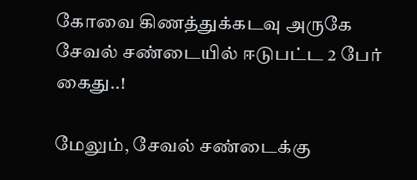கோவை கிணத்துக்கடவு அருகே சேவல் சண்டையில் ஈடுபட்ட 2 பேர் கைது..!

மேலும், சேவல் சண்டைக்கு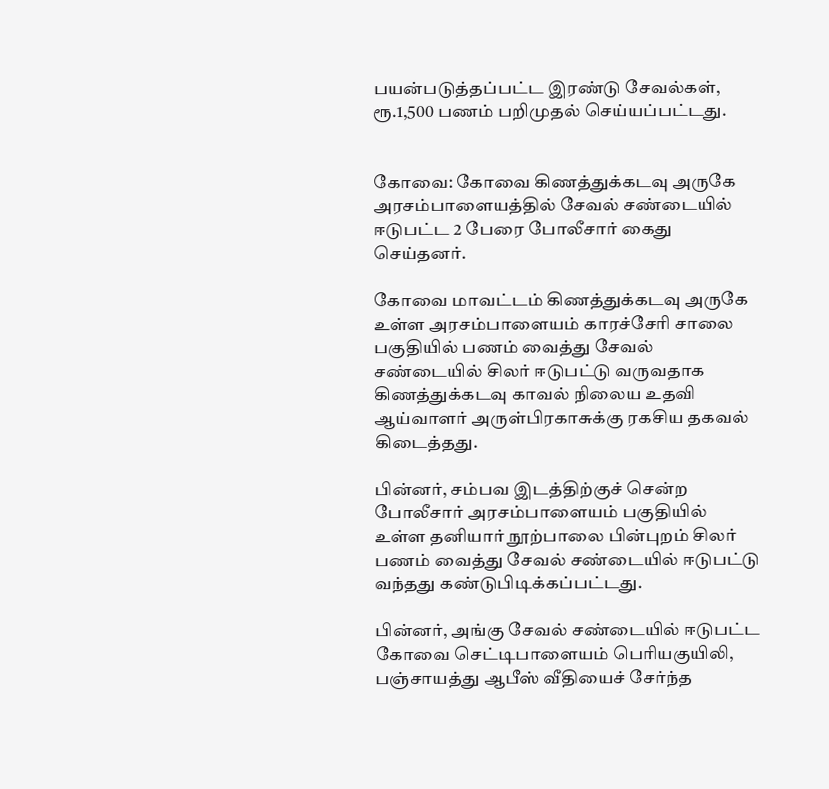பயன்படுத்தப்பட்ட இரண்டு சேவல்கள், ரூ.1,500 பணம் பறிமுதல் செய்யப்பட்டது.


கோவை: கோவை கிணத்துக்கடவு அருகே அரசம்பாளையத்தில் சேவல் சண்டையில் ஈடுபட்ட 2 பேரை போலீசார் கைது செய்தனர்.

கோவை மாவட்டம் கிணத்துக்கடவு அருகே உள்ள அரசம்பாளையம் காரச்சேரி சாலை பகுதியில் பணம் வைத்து சேவல் சண்டையில் சிலர் ஈடுபட்டு வருவதாக கிணத்துக்கடவு காவல் நிலைய உதவி ஆய்வாளர் அருள்பிரகாசுக்கு ரகசிய தகவல் கிடைத்தது.

பின்னர், சம்பவ இடத்திற்குச் சென்ற போலீசார் அரசம்பாளையம் பகுதியில் உள்ள தனியார் நூற்பாலை பின்புறம் சிலர் பணம் வைத்து சேவல் சண்டையில் ஈடுபட்டு வந்தது கண்டுபிடிக்கப்பட்டது.

பின்னர், அங்கு சேவல் சண்டையில் ஈடுபட்ட கோவை செட்டிபாளையம் பெரியகுயிலி, பஞ்சாயத்து ஆபீஸ் வீதியைச் சேர்ந்த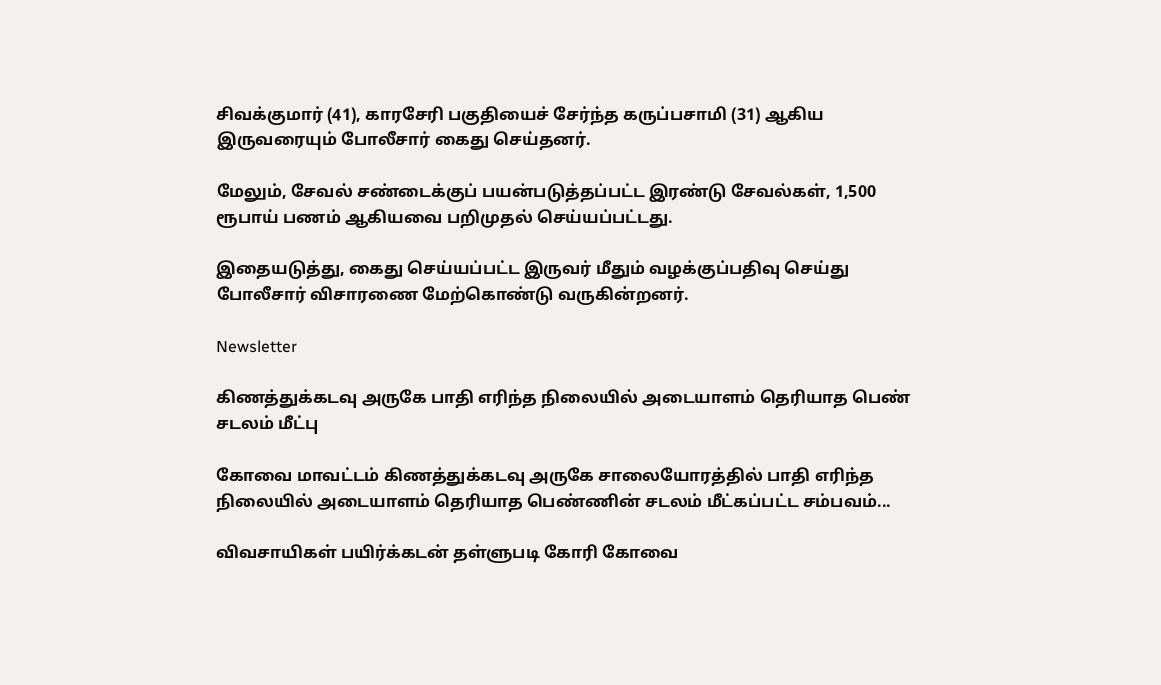சிவக்குமார் (41), காரசேரி பகுதியைச் சேர்ந்த கருப்பசாமி (31) ஆகிய இருவரையும் போலீசார் கைது செய்தனர்.

மேலும், சேவல் சண்டைக்குப் பயன்படுத்தப்பட்ட இரண்டு சேவல்கள், 1,500 ரூபாய் பணம் ஆகியவை பறிமுதல் செய்யப்பட்டது.

இதையடுத்து, கைது செய்யப்பட்ட இருவர் மீதும் வழக்குப்பதிவு செய்து போலீசார் விசாரணை மேற்கொண்டு வருகின்றனர்.

Newsletter

கிணத்துக்கடவு அருகே பாதி எரிந்த நிலையில் அடையாளம் தெரியாத பெண் சடலம் மீட்பு

கோவை மாவட்டம் கிணத்துக்கடவு அருகே சாலையோரத்தில் பாதி எரிந்த நிலையில் அடையாளம் தெரியாத பெண்ணின் சடலம் மீட்கப்பட்ட சம்பவம்...

விவசாயிகள் பயிர்க்கடன் தள்ளுபடி கோரி கோவை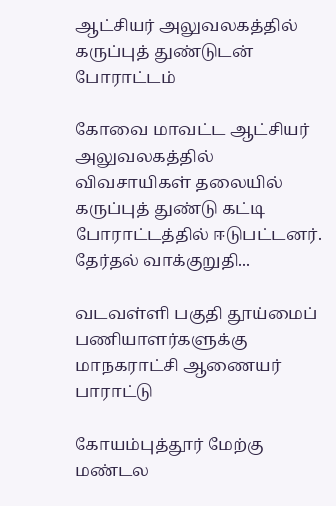ஆட்சியர் அலுவலகத்தில் கருப்புத் துண்டுடன் போராட்டம்

கோவை மாவட்ட ஆட்சியர் அலுவலகத்தில் விவசாயிகள் தலையில் கருப்புத் துண்டு கட்டி போராட்டத்தில் ஈடுபட்டனர். தேர்தல் வாக்குறுதி...

வடவள்ளி பகுதி தூய்மைப் பணியாளர்களுக்கு மாநகராட்சி ஆணையர் பாராட்டு

கோயம்புத்தூர் மேற்கு மண்டல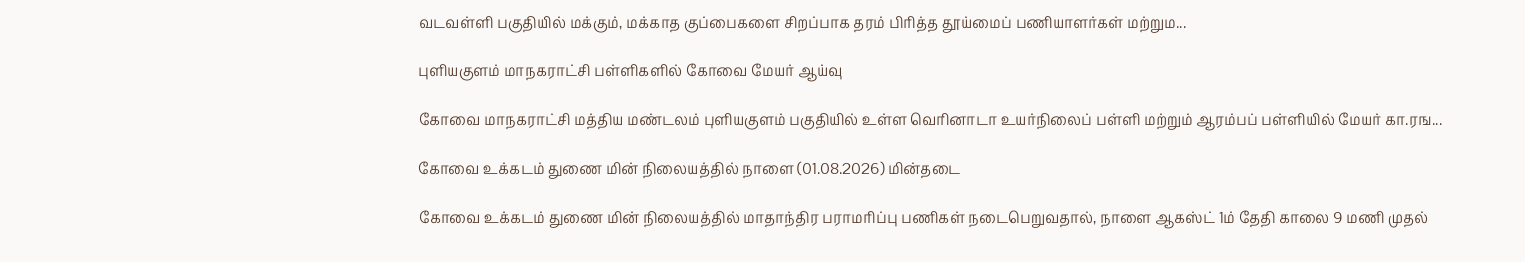வடவள்ளி பகுதியில் மக்கும், மக்காத குப்பைகளை சிறப்பாக தரம் பிரித்த தூய்மைப் பணியாளர்கள் மற்றும...

புளியகுளம் மாநகராட்சி பள்ளிகளில் கோவை மேயர் ஆய்வு

கோவை மாநகராட்சி மத்திய மண்டலம் புளியகுளம் பகுதியில் உள்ள வெரினாடா உயர்நிலைப் பள்ளி மற்றும் ஆரம்பப் பள்ளியில் மேயர் கா.ரங...

கோவை உக்கடம் துணை மின் நிலையத்தில் நாளை (01.08.2026) மின்தடை

கோவை உக்கடம் துணை மின் நிலையத்தில் மாதாந்திர பராமரிப்பு பணிகள் நடைபெறுவதால், நாளை ஆகஸ்ட் 1ம் தேதி காலை 9 மணி முதல்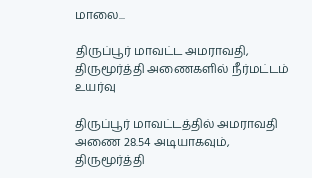மாலை...

திருப்பூர் மாவட்ட அமராவதி, திருமூர்த்தி அணைகளில் நீர்மட்டம் உயர்வு

திருப்பூர் மாவட்டத்தில் அமராவதி அணை 28.54 அடியாகவும், திருமூர்த்தி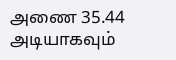அணை 35.44 அடியாகவும்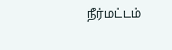நீர்மட்டம்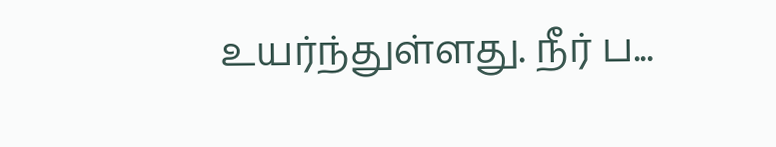உயர்ந்துள்ளது. நீர் ப...